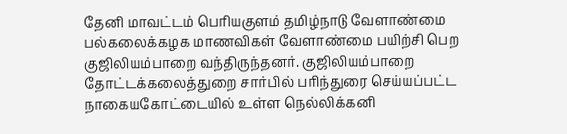தேனி மாவட்டம் பெரியகுளம் தமிழ்நாடு வேளாண்மை பல்கலைக்கழக மாணவிகள் வேளாண்மை பயிற்சி பெற குஜிலியம்பாறை வந்திருந்தனர். குஜிலியம்பாறை தோட்டக்கலைத்துறை சார்பில் பரிந்துரை செய்யப்பட்ட நாகையகோட்டையில் உள்ள நெல்லிக்கனி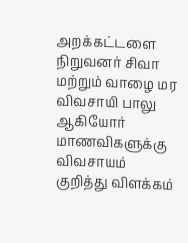அறக்கட்டளை நிறுவனர் சிவா மற்றும் வாழை மர விவசாயி பாலு ஆகியோர் மாணவிகளுக்கு விவசாயம் குறித்து விளக்கம்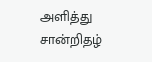அளித்து சான்றிதழ்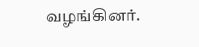வழங்கினர்.